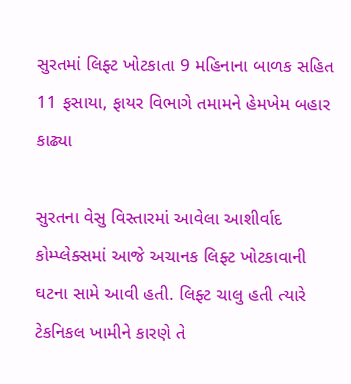સુરતમાં લિફ્ટ ખોટકાતા 9 મહિનાના બાળક સહિત 11 ફસાયા, ફાયર વિભાગે તમામને હેમખેમ બહાર કાઢ્યા

સુરતના વેસુ વિસ્તારમાં આવેલા આશીર્વાદ કોમ્પ્લેક્સમાં આજે અચાનક લિફ્ટ ખોટકાવાની ઘટના સામે આવી હતી. લિફ્ટ ચાલુ હતી ત્યારે ટેકનિકલ ખામીને કારણે તે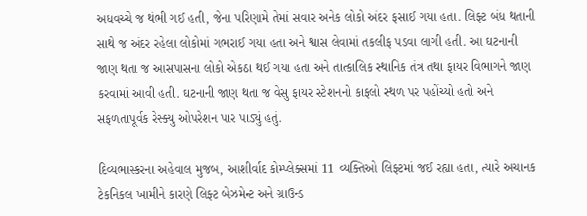અધવચ્ચે જ થંભી ગઈ હતી, જેના પરિણામે તેમાં સવાર અનેક લોકો અંદર ફસાઈ ગયા હતા. લિફ્ટ બંધ થતાની સાથે જ અંદર રહેલા લોકોમાં ગભરાઈ ગયા હતા અને શ્વાસ લેવામાં તકલીફ પડવા લાગી હતી. આ ઘટનાની જાણ થતા જ આસપાસના લોકો એકઠા થઈ ગયા હતા અને તાત્કાલિક સ્થાનિક તંત્ર તથા ફાયર વિભાગને જાણ કરવામાં આવી હતી. ઘટનાની જાણ થતા જ વેસુ ફાયર સ્ટેશનનો કાફલો સ્થળ પર પહોંચ્યો હતો અને સફળતાપૂર્વક રેસ્ક્યુ ઓપરેશન પાર પાડ્યું હતું.

દિવ્યભાસ્કરના અહેવાલ મુજબ, આશીર્વાદ કોમ્પ્લેક્સમાં 11 વ્યક્તિઓ લિફ્ટમાં જઈ રહ્યા હતા, ત્યારે અચાનક ટેકનિકલ ખામીને કારણે લિફ્ટ બેઝમેન્ટ અને ગ્રાઉન્ડ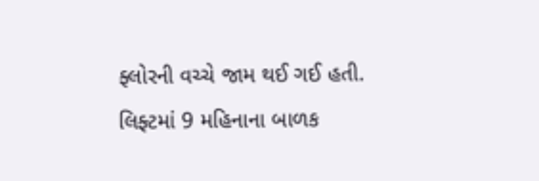ફ્લોરની વચ્ચે જામ થઈ ગઈ હતી. લિફ્ટમાં 9 મહિનાના બાળક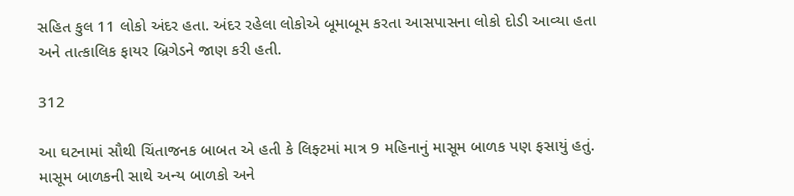સહિત કુલ 11 લોકો અંદર હતા. અંદર રહેલા લોકોએ બૂમાબૂમ કરતા આસપાસના લોકો દોડી આવ્યા હતા અને તાત્કાલિક ફાયર બ્રિગેડને જાણ કરી હતી.

312

આ ઘટનામાં સૌથી ચિંતાજનક બાબત એ હતી કે લિફ્ટમાં માત્ર 9 મહિનાનું માસૂમ બાળક પણ ફસાયું હતું. માસૂમ બાળકની સાથે અન્ય બાળકો અને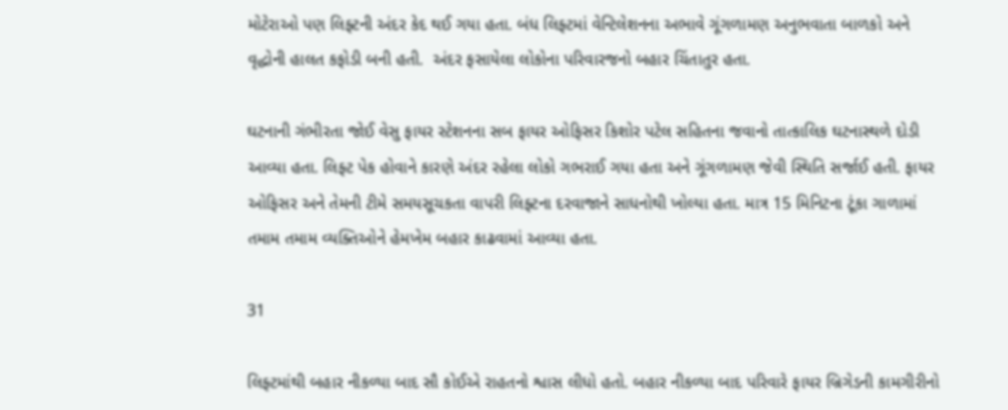મોટેરાઓ પણ લિફ્ટની અંદર કેદ થઈ ગયા હતા. બંધ લિફ્ટમાં વેન્ટિલેશનના અભાવે ગૂંગળામણ અનુભવાતા બાળકો અને વૃદ્ધોની હાલત કફોડી બની હતી.  અંદર ફસાયેલા લોકોના પરિવારજનો બહાર ચિંતાતુર હતા.

ઘટનાની ગંભીરતા જોઈ વેસુ ફાયર સ્ટેશનના સબ ફાયર ઓફિસર કિશોર પટેલ સહિતના જવાનો તાત્કાલિક ઘટનાસ્થળે દોડી આવ્યા હતા. લિફ્ટ પેક હોવાને કારણે અંદર રહેલા લોકો ગભરાઈ ગયા હતા અને ગૂંગળામણ જેવી સ્થિતિ સર્જાઈ હતી. ફાયર ઓફિસર અને તેમની ટીમે સમયસૂચકતા વાપરી લિફ્ટના દરવાજાને સાધનોથી ખોલ્યા હતા. માત્ર 15 મિનિટના ટૂંકા ગાળામાં તમામ તમામ વ્યક્તિઓને હેમખેમ બહાર કાઢવામાં આવ્યા હતા.

31

લિફ્ટમાંથી બહાર નીકળ્યા બાદ સૌ કોઈએ રાહતનો શ્વાસ લીધો હતો. બહાર નીકળ્યા બાદ પરિવારે ફાયર બ્રિગેડની કામગીરીનો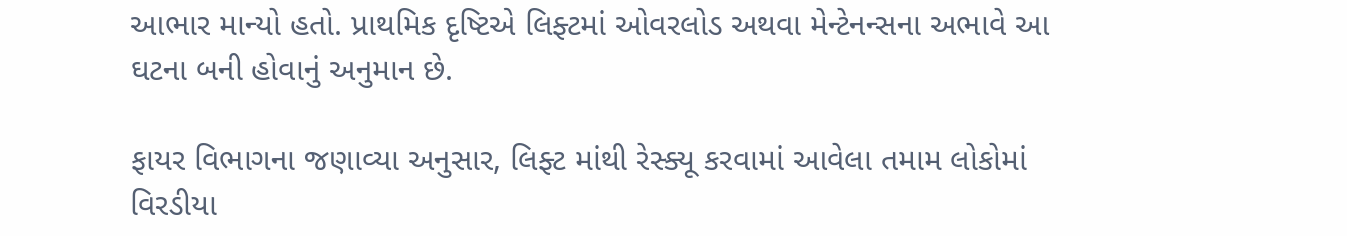આભાર માન્યો હતો. પ્રાથમિક દૃષ્ટિએ લિફ્ટમાં ઓવરલોડ અથવા મેન્ટેનન્સના અભાવે આ ઘટના બની હોવાનું અનુમાન છે.

ફાયર વિભાગના જણાવ્યા અનુસાર, લિફ્ટ માંથી રેસ્ક્યૂ કરવામાં આવેલા તમામ લોકોમાં વિરડીયા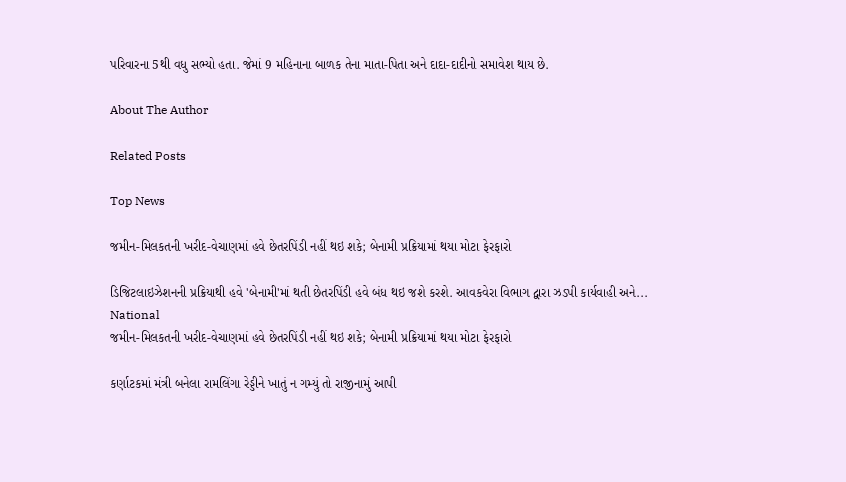પરિવારના 5થી વધુ સભ્યો હતા. જેમાં 9 મહિનાના બાળક તેના માતા-પિતા અને દાદા-દાદીનો સમાવેશ થાય છે.

About The Author

Related Posts

Top News

જમીન-મિલકતની ખરીદ-વેચાણમાં હવે છેતરપિંડી નહીં થઇ શકે; બેનામી પ્રક્રિયામાં થયા મોટા ફેરફારો

ડિજિટલાઇઝેશનની પ્રક્રિયાથી હવે 'બેનામી'માં થતી છેતરપિંડી હવે બંધ થઇ જશે કરશે. આવકવેરા વિભાગ દ્વારા ઝડપી કાર્યવાહી અને...
National
જમીન-મિલકતની ખરીદ-વેચાણમાં હવે છેતરપિંડી નહીં થઇ શકે; બેનામી પ્રક્રિયામાં થયા મોટા ફેરફારો

કર્ણાટકમાં મંત્રી બનેલા રામલિંગા રેડ્ડીને ખાતું ન ગમ્યું તો રાજીનામું આપી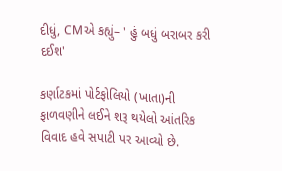દીધું, CMએ કહ્યું– ' હું બધું બરાબર કરી દઈશ'

કર્ણાટકમાં પોર્ટફોલિયો (ખાતા)ની ફાળવણીને લઈને શરૂ થયેલો આંતરિક વિવાદ હવે સપાટી પર આવ્યો છે.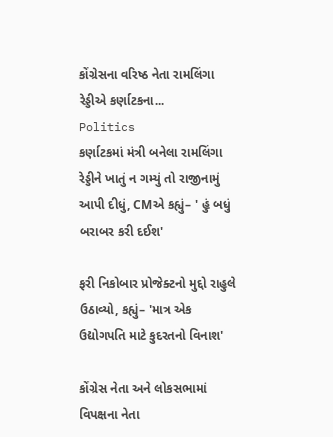કોંગ્રેસના વરિષ્ઠ નેતા રામલિંગા રેડ્ડીએ કર્ણાટકના...
Politics
કર્ણાટકમાં મંત્રી બનેલા રામલિંગા રેડ્ડીને ખાતું ન ગમ્યું તો રાજીનામું આપી દીધું, CMએ કહ્યું– ' હું બધું બરાબર કરી દઈશ'

ફરી નિકોબાર પ્રોજેક્ટનો મુદ્દો રાહુલે ઉઠાવ્યો, કહ્યું– 'માત્ર એક ઉદ્યોગપતિ માટે કુદરતનો વિનાશ'

કોંગ્રેસ નેતા અને લોકસભામાં વિપક્ષના નેતા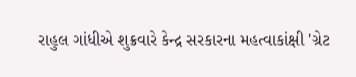રાહુલ ગાંધીએ શુક્રવારે કેન્દ્ર સરકારના મહત્વાકાંક્ષી 'ગ્રેટ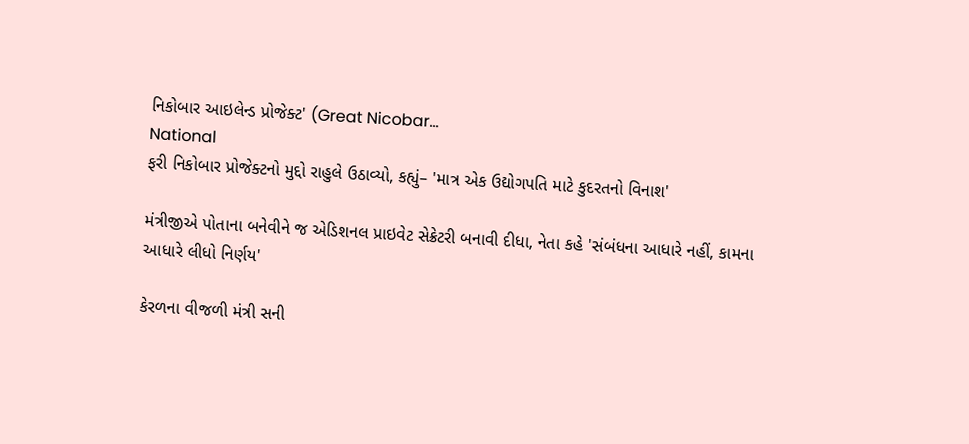નિકોબાર આઇલેન્ડ પ્રોજેક્ટ' (Great Nicobar...
National
ફરી નિકોબાર પ્રોજેક્ટનો મુદ્દો રાહુલે ઉઠાવ્યો, કહ્યું– 'માત્ર એક ઉદ્યોગપતિ માટે કુદરતનો વિનાશ'

મંત્રીજીએ પોતાના બનેવીને જ એડિશનલ પ્રાઇવેટ સેક્રેટરી બનાવી દીધા, નેતા કહે 'સંબંધના આધારે નહીં, કામના આધારે લીધો નિર્ણય'

કેરળના વીજળી મંત્રી સની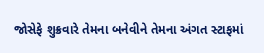જોસેફે શુક્રવારે તેમના બનેવીને તેમના અંગત સ્ટાફમાં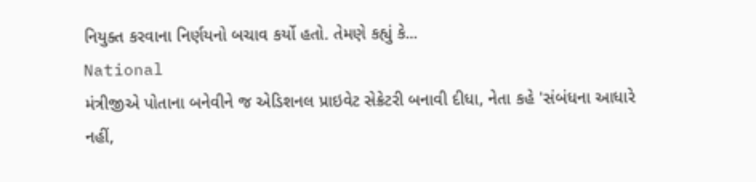નિયુક્ત કરવાના નિર્ણયનો બચાવ કર્યો હતો. તેમણે કહ્યું કે...
National
મંત્રીજીએ પોતાના બનેવીને જ એડિશનલ પ્રાઇવેટ સેક્રેટરી બનાવી દીધા, નેતા કહે 'સંબંધના આધારે નહીં,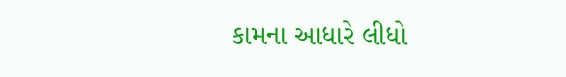કામના આધારે લીધો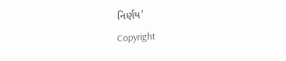નિર્ણય'
Copyright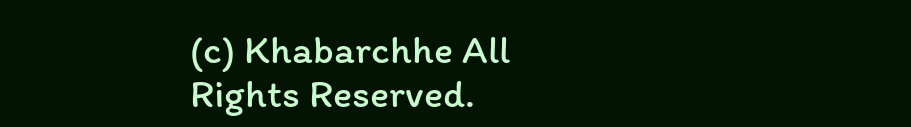(c) Khabarchhe All Rights Reserved.